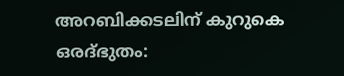അറബിക്കടലിന് കുറുകെ ഒരദ്ഭുതം: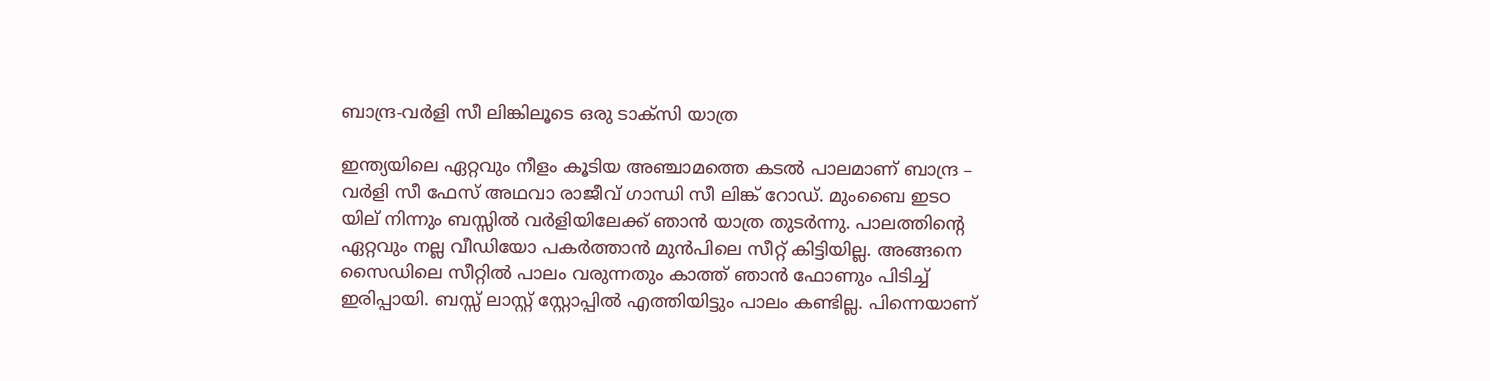ബാന്ദ്ര-വർളി സീ ലിങ്കിലൂടെ ഒരു ടാക്സി യാത്ര

ഇന്ത്യയിലെ ഏറ്റവും നീളം കൂടിയ അഞ്ചാമത്തെ കടല്‍ പാലമാണ് ബാന്ദ്ര – വര്‍ളി സീ ഫേസ് അഥവാ രാജീവ് ഗാന്ധി സീ ലിങ്ക് റോഡ്. മുംബൈ ഇടഠ യില് നിന്നും ബസ്സില്‍ വര്‍ളിയിലേക്ക് ഞാന്‍ യാത്ര തുടര്‍ന്നു. പാലത്തിന്റെ ഏറ്റവും നല്ല വീഡിയോ പകര്‍ത്താന്‍ മുന്‍പിലെ സീറ്റ് കിട്ടിയില്ല. അങ്ങനെ സൈഡിലെ സീറ്റില്‍ പാലം വരുന്നതും കാത്ത് ഞാന്‍ ഫോണും പിടിച്ച് ഇരിപ്പായി. ബസ്സ് ലാസ്റ്റ് സ്റ്റോപ്പില്‍ എത്തിയിട്ടും പാലം കണ്ടില്ല. പിന്നെയാണ്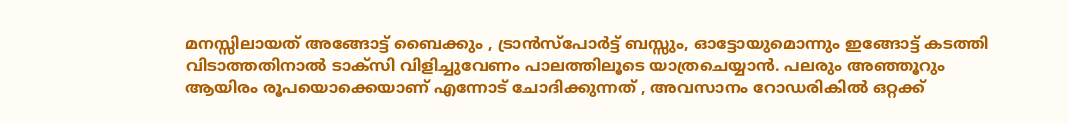മനസ്സിലായത് അങ്ങോട്ട് ബൈക്കും , ട്രാന്‍സ്‌പോര്‍ട്ട് ബസ്സും, ഓട്ടോയുമൊന്നും ഇങ്ങോട്ട് കടത്തി വിടാത്തതിനാല്‍ ടാക്‌സി വിളിച്ചുവേണം പാലത്തിലൂടെ യാത്രചെയ്യാന്‍. പലരും അഞ്ഞൂറും ആയിരം രൂപയൊക്കെയാണ് എന്നോട് ചോദിക്കുന്നത് , അവസാനം റോഡരികില്‍ ഒറ്റക്ക്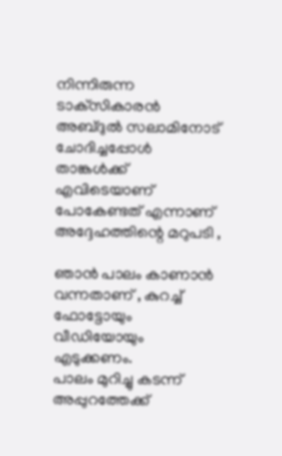നിന്നിരുന്ന ടാക്‌സികാരന്‍ അബ്ദുല്‍ സലാമിനോട് ചോദിച്ചപ്പോള്‍ താങ്കള്‍ക്ക് എവിടെയാണ് പോകേണ്ടത് എന്നാണ് അദ്ദേഹത്തിന്റെ മറുപടി ,

ഞാന്‍ പാലം കാണാന്‍ വന്നതാണ് , കുറച്ച് ഫോട്ടോയും വീഡിയോയും എടുക്കണം.
പാലം മുറിച്ചു കടന്ന് അപ്പുറത്തേക്ക്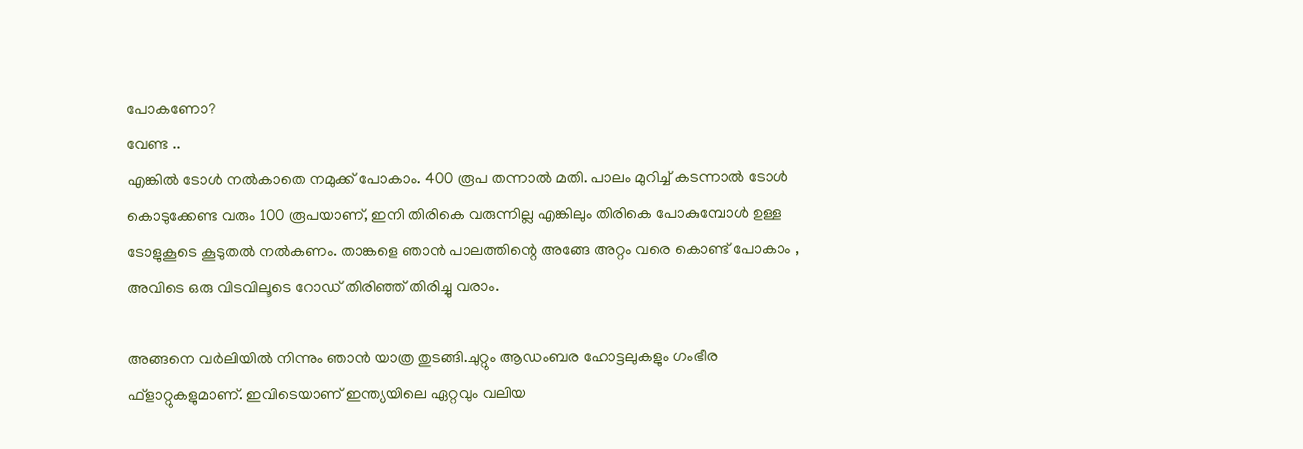പോകണോ?
വേണ്ട ..
എങ്കില്‍ ടോള്‍ നല്‍കാതെ നമുക്ക് പോകാം. 400 രൂപ തന്നാല്‍ മതി. പാലം മുറിച്ച് കടന്നാല്‍ ടോള്‍ കൊടുക്കേണ്ട വരും 100 രൂപയാണ്, ഇനി തിരികെ വരുന്നില്ല എങ്കിലും തിരികെ പോകുമ്പോള്‍ ഉള്ള ടോളുകൂടെ കൂടുതല്‍ നല്‍കണം. താങ്കളെ ഞാന്‍ പാലത്തിന്റെ അങ്ങേ അറ്റം വരെ കൊണ്ട് പോകാം , അവിടെ ഒരു വിടവിലൂടെ റോഡ് തിരിഞ്ഞ് തിരിച്ചു വരാം.

അങ്ങനെ വര്‍ലിയില്‍ നിന്നും ഞാന്‍ യാത്ര തുടങ്ങി.ചുറ്റും ആഡംബര ഹോട്ടലുകളും ഗംഭീര ഫ്ളാറ്റുകളുമാണ്. ഇവിടെയാണ് ഇന്ത്യയിലെ ഏറ്റവും വലിയ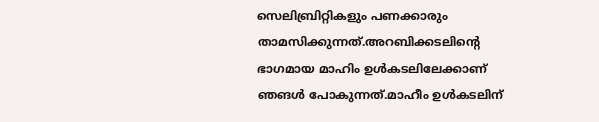സെലിബ്രിറ്റികളും പണക്കാരും താമസിക്കുന്നത്.അറബിക്കടലിന്റെ ഭാഗമായ മാഹിം ഉള്‍കടലിലേക്കാണ് ഞങള്‍ പോകുന്നത്.മാഹീം ഉള്‍കടലിന്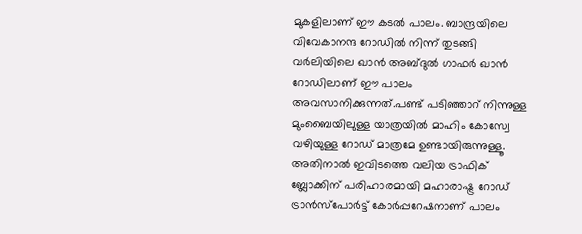മുകളിലാണ് ഈ കടല്‍ പാലം. ബാന്ദ്രയിലെ വിവേകാനന്ദ റോഡില്‍ നിന്ന് തുടങ്ങി വര്‍ലിയിലെ ഖാന്‍ അബ്ദുല്‍ ഗാഫര്‍ ഖാന്‍ റോഡിലാണ് ഈ പാലം അവസാനിക്കുന്നത്.പണ്ട് പടിഞ്ഞാറ് നിന്നുള്ള മുംബൈയിലുള്ള യാത്രയില്‍ മാഹിം കോസ്വേ വഴിയുള്ള റോഡ് മാത്രമേ ഉണ്ടായിരുന്നുള്ളൂ. അതിനാല്‍ ഇവിടത്തെ വലിയ ട്രാഫിക് ബ്ലോക്കിന് പരിഹാരമായി മഹാരാഷ്ട്ര റോഡ് ട്രാന്‍സ്‌പോര്‍ട്ട് കോര്‍പ്പറേഷനാണ് പാലം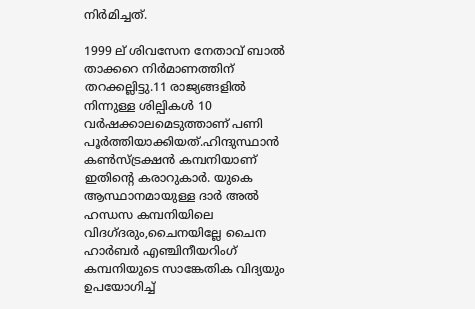നിര്‍മിച്ചത്.

1999 ല് ശിവസേന നേതാവ് ബാല്‍ താക്കറെ നിര്‍മാണത്തിന് തറക്കല്ലിട്ടു.11 രാജ്യങ്ങളില്‍ നിന്നുള്ള ശില്പികള്‍ 10 വര്‍ഷക്കാലമെടുത്താണ് പണി പൂര്‍ത്തിയാക്കിയത്.ഹിന്ദുസ്ഥാന്‍ കണ്‍സ്ട്രക്ഷന്‍ കമ്പനിയാണ് ഇതിന്റെ കരാറുകാര്‍. യുകെ ആസ്ഥാനമായുള്ള ദാര്‍ അല്‍ ഹന്ധസ കമ്പനിയിലെ വിദഗ്ദരും,ചൈനയില്ലേ ചൈന ഹാര്‍ബര്‍ എഞ്ചിനീയറിംഗ് കമ്പനിയുടെ സാങ്കേതിക വിദ്യയും ഉപയോഗിച്ച്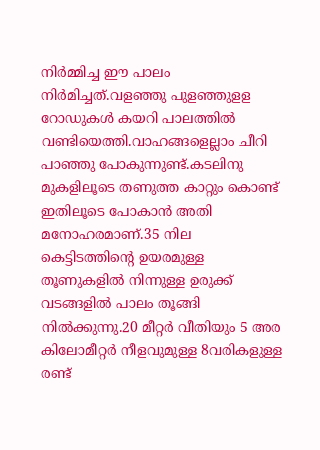നിര്‍മ്മിച്ച ഈ പാലം നിര്‍മിച്ചത്.വളഞ്ഞു പുളഞ്ഞുളള റോഡുകള്‍ കയറി പാലത്തില്‍ വണ്ടിയെത്തി.വാഹങ്ങളെല്ലാം ചീറി പാഞ്ഞു പോകുന്നുണ്ട്.കടലിനു മുകളിലൂടെ തണുത്ത കാറ്റും കൊണ്ട് ഇതിലൂടെ പോകാന്‍ അതി മനോഹരമാണ്.35 നില കെട്ടിടത്തിന്റെ ഉയരമുള്ള തൂണുകളില്‍ നിന്നുള്ള ഉരുക്ക് വടങ്ങളില്‍ പാലം തൂങ്ങി നില്‍ക്കുന്നു.20 മീറ്റര്‍ വീതിയും 5 അര കിലോമീറ്റര്‍ നീളവുമുള്ള 8വരികളുള്ള രണ്ട്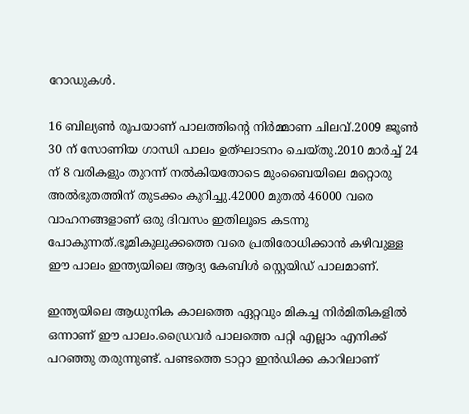റോഡുകള്‍.

16 ബില്യണ്‍ രൂപയാണ് പാലത്തിന്റെ നിര്‍മ്മാണ ചിലവ്.2009 ജൂണ്‍ 30 ന് സോണിയ ഗാന്ധി പാലം ഉത്ഘാടനം ചെയ്തു.2010 മാര്‍ച്ച് 24 ന് 8 വരികളും തുറന്ന് നല്‍കിയതോടെ മുംബൈയിലെ മറ്റൊരു അല്‍ഭുതത്തിന് തുടക്കം കുറിച്ചു.42000 മുതല്‍ 46000 വരെ വാഹനങ്ങളാണ് ഒരു ദിവസം ഇതിലൂടെ കടന്നു പോകുന്നത്.ഭൂമികുലുക്കത്തെ വരെ പ്രതിരോധിക്കാന്‍ കഴിവുള്ള ഈ പാലം ഇന്ത്യയിലെ ആദ്യ കേബിള്‍ സ്റ്റെയിഡ് പാലമാണ്.

ഇന്ത്യയിലെ ആധുനിക കാലത്തെ ഏറ്റവും മികച്ച നിര്‍മിതികളില്‍ ഒന്നാണ് ഈ പാലം.ഡ്രൈവര്‍ പാലത്തെ പറ്റി എല്ലാം എനിക്ക് പറഞ്ഞു തരുന്നുണ്ട്. പണ്ടത്തെ ടാറ്റാ ഇന്‍ഡിക്ക കാറിലാണ്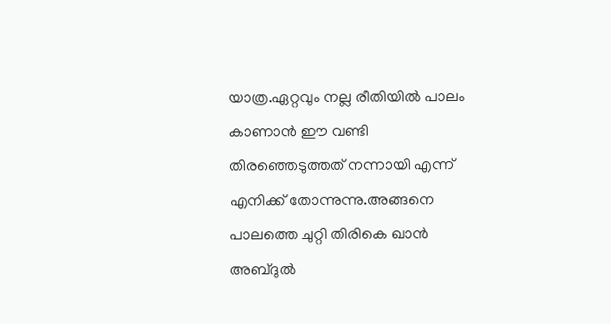യാത്ര.ഏറ്റവും നല്ല രീതിയില്‍ പാലം കാണാന്‍ ഈ വണ്ടി തിരഞ്ഞെടുത്തത് നന്നായി എന്ന് എനിക്ക് തോന്നുന്നു.അങ്ങനെ പാലത്തെ ചുറ്റി തിരികെ ഖാന്‍ അബ്ദുല്‍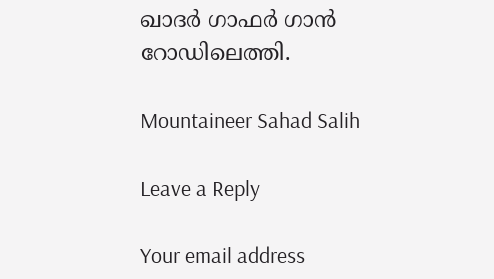ഖാദര്‍ ഗാഫര്‍ ഗാന്‍ റോഡിലെത്തി.

Mountaineer Sahad Salih

Leave a Reply

Your email address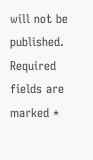will not be published. Required fields are marked *